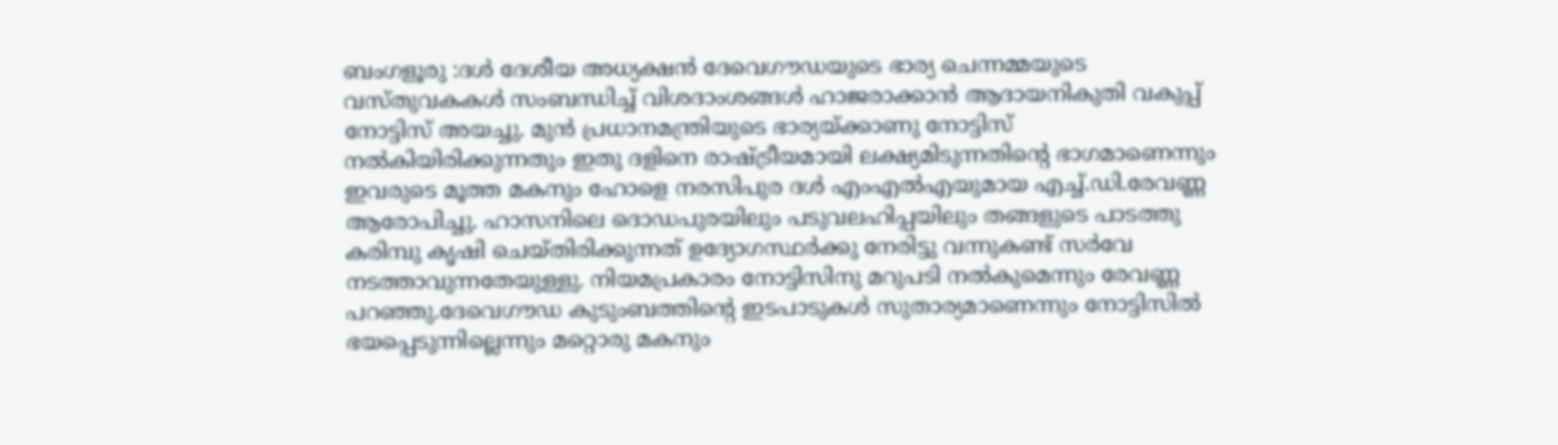ബംഗളൂരു :ദൾ ദേശീയ അധ്യക്ഷൻ ദേവെഗൗഡയുടെ ഭാര്യ ചെന്നമ്മയുടെ വസ്തുവകകൾ സംബന്ധിച്ച് വിശദാംശങ്ങൾ ഹാജരാക്കാൻ ആദായനികുതി വകുപ്പ് നോട്ടിസ് അയച്ചു. മുൻ പ്രധാനമന്ത്രിയുടെ ഭാര്യയ്ക്കാണു നോട്ടിസ് നൽകിയിരിക്കുന്നതും ഇതു ദളിനെ രാഷ്ട്രീയമായി ലക്ഷ്യമിടുന്നതിന്റെ ഭാഗമാണെന്നും ഇവരുടെ മൂത്ത മകനും ഹോളെ നരസിപുര ദൾ എംഎൽഎയുമായ എച്ച്.ഡി.രേവണ്ണ ആരോപിച്ചു. ഹാസനിലെ ദൊഡപുരയിലും പടുവലഹിപ്പയിലും തങ്ങളുടെ പാടത്തു കരിമ്പു കൃഷി ചെയ്തിരിക്കുന്നത് ഉദ്യോഗസ്ഥർക്കു നേരിട്ടു വന്നുകണ്ട് സർവേ നടത്താവുന്നതേയുള്ളു. നിയമപ്രകാരം നോട്ടിസിനു മറുപടി നൽകുമെന്നും രേവണ്ണ പറഞ്ഞു.ദേവെഗൗഡ കുടുംബത്തിന്റെ ഇടപാടുകൾ സുതാര്യമാണെന്നും നോട്ടിസിൽ ഭയപ്പെടുന്നില്ലെന്നും മറ്റൊരു മകനും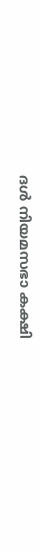ദൾ നിയമസഭാ കക്ഷി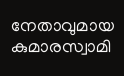നേതാവുമായ കുമാരസ്വാമി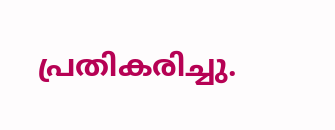പ്രതികരിച്ചു.